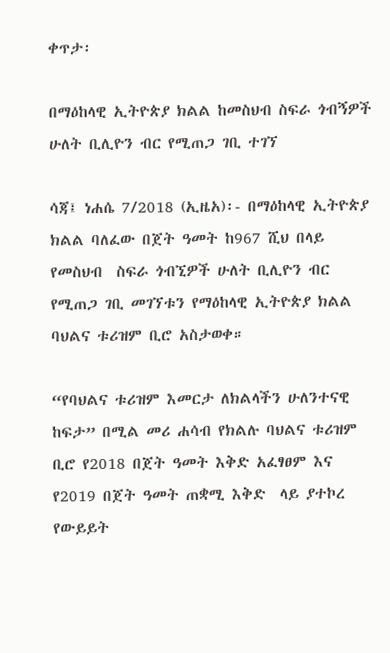ቀጥታ፡

በማዕከላዊ ኢትዮጵያ ክልል ከመስህብ ስፍራ ጎብኝዎች ሁለት ቢሊዮን ብር የሚጠጋ ገቢ ተገኘ

ሳጃ፤ ነሐሴ 7/2018 (ኢዜአ)፡- በማዕከላዊ ኢትዮጵያ ክልል ባለፈው በጀት ዓመት ከ967 ሺህ በላይ የመስህብ  ስፍራ ጎብኚዎች ሁለት ቢሊዮን ብር የሚጠጋ ገቢ መገኘቱን የማዕከላዊ ኢትዮጵያ ክልል ባህልና ቱሪዝም ቢሮ አስታወቀ።

“የባህልና ቱሪዝም እመርታ ለክልላችን ሁለንተናዊ ከፍታ” በሚል መሪ ሐሳብ የክልሉ ባህልና ቱሪዝም ቢሮ የ2018 በጀት ዓመት እቅድ አፈፃፀም እና የ2019 በጀት ዓመት ጠቋሚ እቅድ  ላይ ያተኮረ የውይይት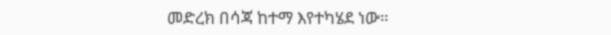መድረክ በሳጃ ከተማ እየተካሄደ ነው።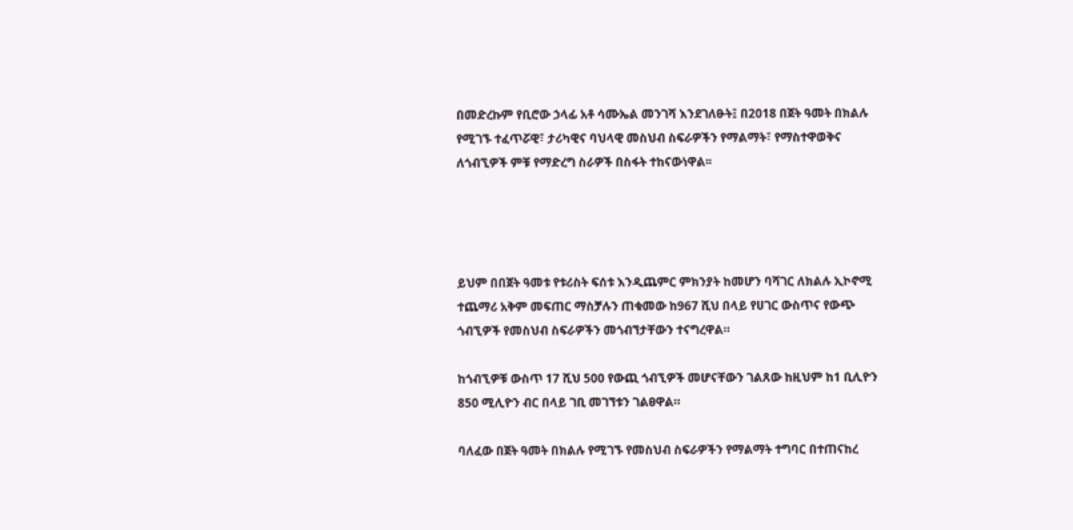በመድረኩም የቢሮው ኃላፊ አቶ ሳሙኤል መንገሻ እንደገለፁት፤ በ2018 በጀት ዓመት በክልሉ የሚገኙ ተፈጥሯዊ፣ ታሪካዊና ባህላዊ መስህብ ስፍራዎችን የማልማት፣ የማስተዋወቅና ለጎብኚዎች ምቹ የማድረግ ስራዎች በስፋት ተከናውነዋል፡፡




ይህም በበጀት ዓመቱ የቱሪስት ፍሰቱ እንዲጨምር ምክንያት ከመሆን ባሻገር ለክልሉ ኢኮኖሚ ተጨማሪ አቅም መፍጠር ማስቻሉን ጠቁመው ከ967 ሺህ በላይ የሀገር ውስጥና የውጭ ጎብኚዎች የመስህብ ስፍራዎችን መጎብኘታቸውን ተናግረዋል።

ከጎብኚዎቹ ውስጥ 17 ሺህ 500 የውጪ ጎብኚዎች መሆናቸውን ገልጸው ከዚህም ከ1 ቢሊዮን 850 ሚሊዮን ብር በላይ ገቢ መገኘቱን ገልፀዋል።

ባለፈው በጀት ዓመት በክልሉ የሚገኙ የመስህብ ስፍራዎችን የማልማት ተግባር በተጠናከረ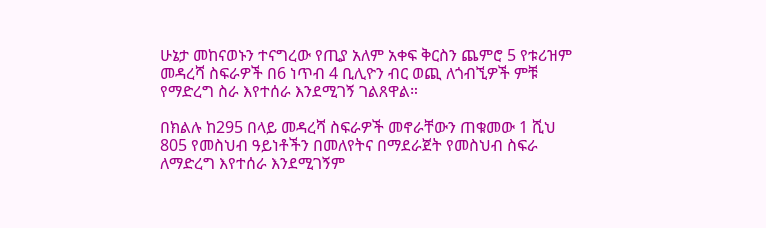ሁኔታ መከናወኑን ተናግረው የጢያ አለም አቀፍ ቅርስን ጨምሮ 5 የቱሪዝም መዳረሻ ስፍራዎች በ6 ነጥብ 4 ቢሊዮን ብር ወጪ ለጎብኚዎች ምቹ የማድረግ ስራ እየተሰራ እንደሚገኝ ገልጸዋል።

በክልሉ ከ295 በላይ መዳረሻ ስፍራዎች መኖራቸውን ጠቁመው 1 ሺህ 805 የመስህብ ዓይነቶችን በመለየትና በማደራጀት የመስህብ ስፍራ ለማድረግ እየተሰራ እንደሚገኝም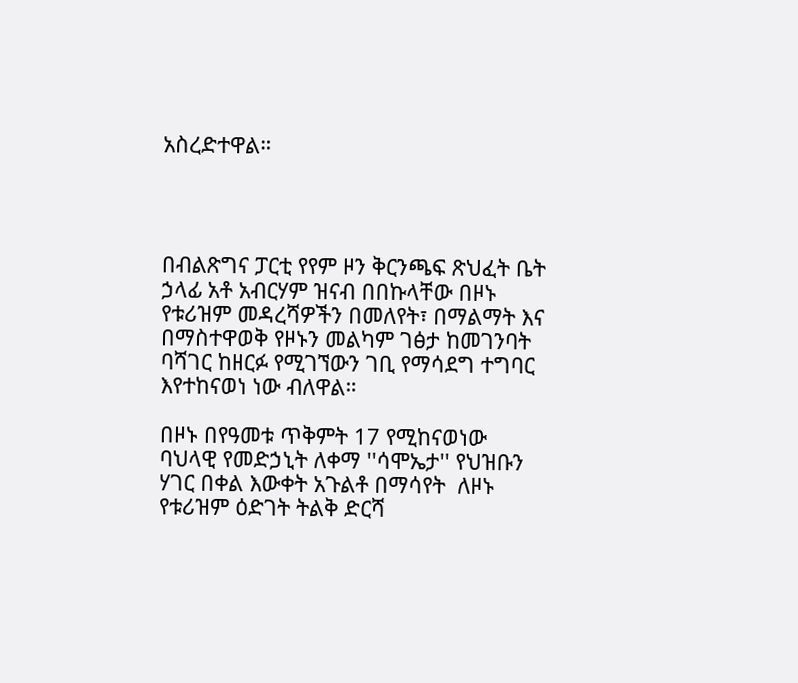አስረድተዋል።




በብልጽግና ፓርቲ የየም ዞን ቅርንጫፍ ጽህፈት ቤት ኃላፊ አቶ አብርሃም ዝናብ በበኩላቸው በዞኑ የቱሪዝም መዳረሻዎችን በመለየት፣ በማልማት እና በማስተዋወቅ የዞኑን መልካም ገፅታ ከመገንባት ባሻገር ከዘርፉ የሚገኘውን ገቢ የማሳደግ ተግባር እየተከናወነ ነው ብለዋል።

በዞኑ በየዓመቱ ጥቅምት 17 የሚከናወነው ባህላዊ የመድኃኒት ለቀማ ''ሳሞኤታ'' የህዝቡን ሃገር በቀል እውቀት አጉልቶ በማሳየት  ለዞኑ የቱሪዝም ዕድገት ትልቅ ድርሻ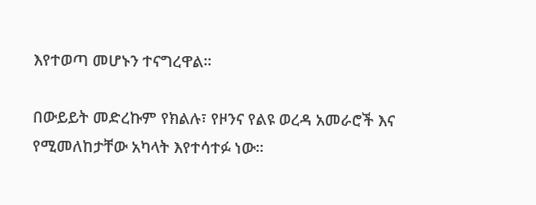እየተወጣ መሆኑን ተናግረዋል።

በውይይት መድረኩም የክልሉ፣ የዞንና የልዩ ወረዳ አመራሮች እና የሚመለከታቸው አካላት እየተሳተፉ ነው።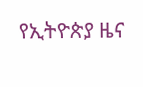የኢትዮጵያ ዜና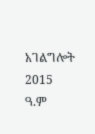አገልግሎት
2015
ዓ.ም